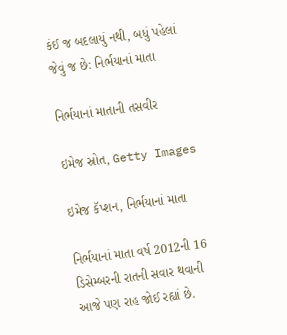કંઈ જ બદલાયું નથી, બધું પહેલાં જેવું જ છે: નિર્ભયાનાં માતા

નિર્ભયાનાં માતાની તસવીર

ઇમેજ સ્રોત, Getty Images

ઇમેજ કૅપ્શન, નિર્ભયાનાં માતા

નિર્ભયાનાં માતા વર્ષ 2012ની 16 ડિસેમ્બરની રાતની સવાર થવાની આજે પણ રાહ જોઈ રહ્યાં છે.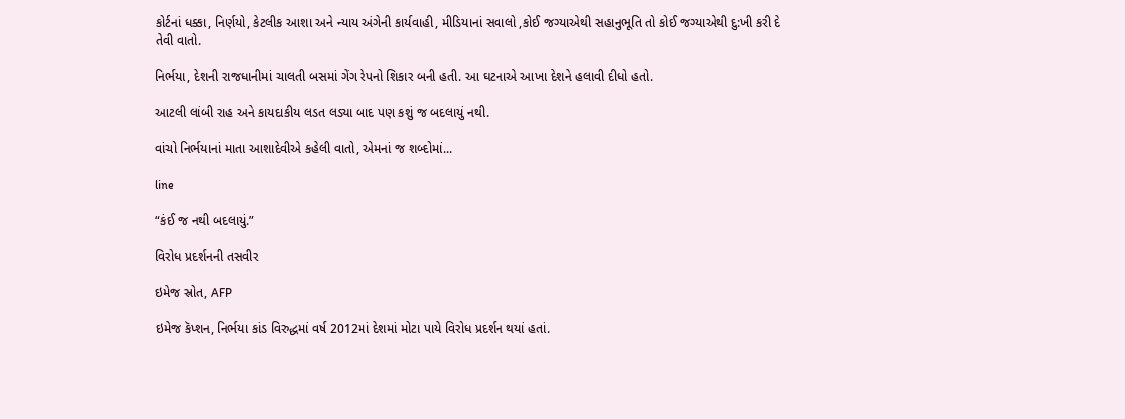કોર્ટનાં ધક્કા, નિર્ણયો, કેટલીક આશા અને ન્યાય અંગેની કાર્યવાહી, મીડિયાનાં સવાલો ,કોઈ જગ્યાએથી સહાનુભૂતિ તો કોઈ જગ્યાએથી દુ:ખી કરી દે તેવી વાતો.

નિર્ભયા, દેશની રાજધાનીમાં ચાલતી બસમાં ગેંગ રેપનો શિકાર બની હતી. આ ઘટનાએ આખા દેશને હલાવી દીધો હતો.

આટલી લાંબી રાહ અને કાયદાકીય લડત લડ્યા બાદ પણ કશું જ બદલાયું નથી.

વાંચો નિર્ભયાનાં માતા આશાદેવીએ કહેલી વાતો, એમનાં જ શબ્દોમાં...

line

“કંઈ જ નથી બદલાયું.”

વિરોધ પ્રદર્શનની તસવીર

ઇમેજ સ્રોત, AFP

ઇમેજ કૅપ્શન, નિર્ભયા કાંડ વિરુદ્ધમાં વર્ષ 2012માં દેશમાં મોટા પાયે વિરોધ પ્રદર્શન થયાં હતાં.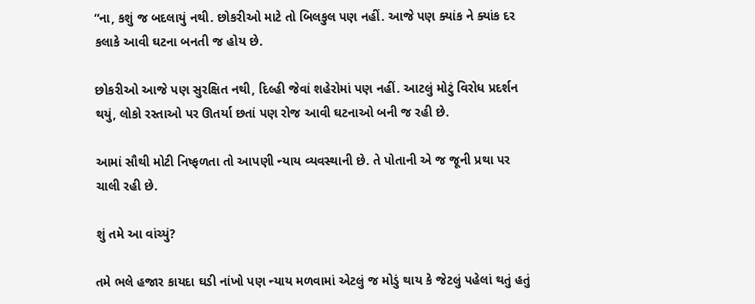“ના, કશું જ બદલાયું નથી. છોકરીઓ માટે તો બિલકુલ પણ નહીં. આજે પણ ક્યાંક ને ક્યાંક દર કલાકે આવી ઘટના બનતી જ હોય છે.

છોકરીઓ આજે પણ સુરક્ષિત નથી, દિલ્હી જેવાં શહેરોમાં પણ નહીં. આટલું મોટું વિરોધ પ્રદર્શન થયું, લોકો રસ્તાઓ પર ઊતર્યા છતાં પણ રોજ આવી ઘટનાઓ બની જ રહી છે.

આમાં સૌથી મોટી નિષ્ફળતા તો આપણી ન્યાય વ્યવસ્થાની છે. તે પોતાની એ જ જૂની પ્રથા પર ચાલી રહી છે.

શું તમે આ વાંચ્યું?

તમે ભલે હજાર કાયદા ઘડી નાંખો પણ ન્યાય મળવામાં એટલું જ મોડું થાય કે જેટલું પહેલાં થતું હતું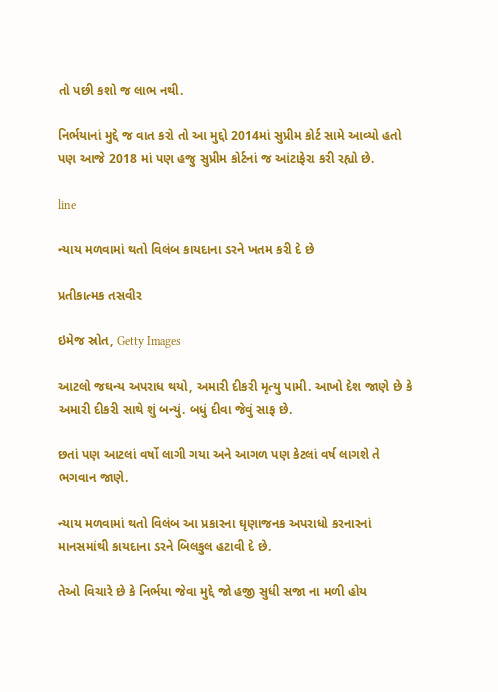તો પછી કશો જ લાભ નથી.

નિર્ભયાનાં મુદ્દે જ વાત કરો તો આ મુદ્દો 2014માં સુપ્રીમ કોર્ટ સામે આવ્યો હતો પણ આજે 2018 માં પણ હજુ સુપ્રીમ કોર્ટનાં જ આંટાફેરા કરી રહ્યો છે.

line

ન્યાય મળવામાં થતો વિલંબ કાયદાના ડરને ખતમ કરી દે છે

પ્રતીકાત્મક તસવીર

ઇમેજ સ્રોત, Getty Images

આટલો જઘન્ય અપરાધ થયો, અમારી દીકરી મૃત્યુ પામી. આખો દેશ જાણે છે કે અમારી દીકરી સાથે શું બન્યું. બધું દીવા જેવું સાફ છે.

છતાં પણ આટલાં વર્ષો લાગી ગયા અને આગળ પણ કેટલાં વર્ષ લાગશે તે ભગવાન જાણે.

ન્યાય મળવામાં થતો વિલંબ આ પ્રકારના ઘૃણાજનક અપરાધો કરનારનાં માનસમાંથી કાયદાના ડરને બિલકુલ હટાવી દે છે.

તેઓ વિચારે છે કે નિર્ભયા જેવા મુદ્દે જો હજી સુધી સજા ના મળી હોય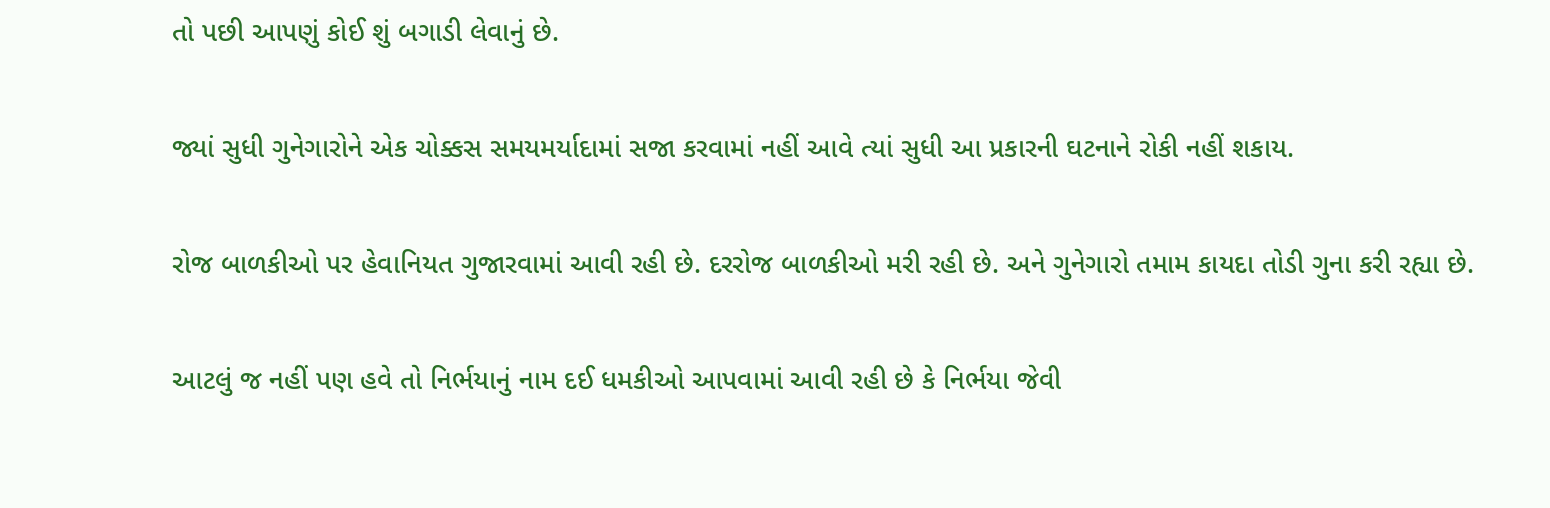તો પછી આપણું કોઈ શું બગાડી લેવાનું છે.

જ્યાં સુધી ગુનેગારોને એક ચોક્કસ સમયમર્યાદામાં સજા કરવામાં નહીં આવે ત્યાં સુધી આ પ્રકારની ઘટનાને રોકી નહીં શકાય.

રોજ બાળકીઓ પર હેવાનિયત ગુજારવામાં આવી રહી છે. દરરોજ બાળકીઓ મરી રહી છે. અને ગુનેગારો તમામ કાયદા તોડી ગુના કરી રહ્યા છે.

આટલું જ નહીં પણ હવે તો નિર્ભયાનું નામ દઈ ધમકીઓ આપવામાં આવી રહી છે કે નિર્ભયા જેવી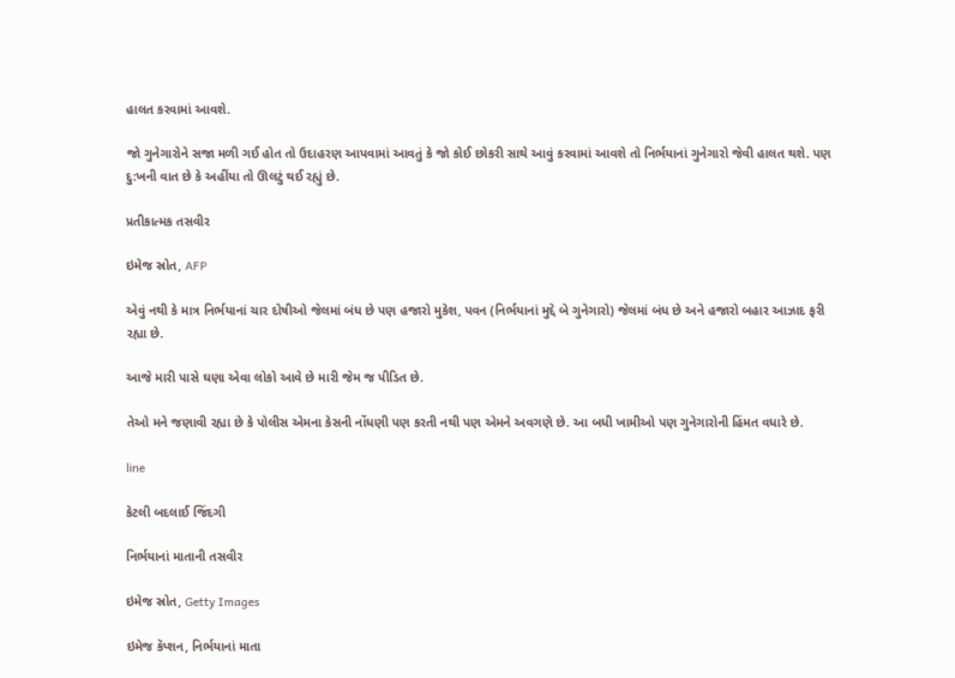હાલત કરવામાં આવશે.

જો ગુનેગારોને સજા મળી ગઈ હોત તો ઉદાહરણ આપવામાં આવતું કે જો કોઈ છોકરી સાથે આવું કરવામાં આવશે તો નિર્ભયાનાં ગુનેગારો જેવી હાલત થશે. પણ દુ:ખની વાત છે કે અહીંયા તો ઊલટું થઈ રહ્યું છે.

પ્રતીકાત્મક તસવીર

ઇમેજ સ્રોત, AFP

એવું નથી કે માત્ર નિર્ભયાનાં ચાર દોષીઓ જેલમાં બંધ છે પણ હજારો મુકેશ, પવન (નિર્ભયાનાં મુદ્દે બે ગુનેગારો) જેલમાં બંધ છે અને હજારો બહાર આઝાદ ફરી રહ્યા છે.

આજે મારી પાસે ઘણા એવા લોકો આવે છે મારી જેમ જ પીડિત છે.

તેઓ મને જણાવી રહ્યા છે કે પોલીસ એમના કેસની નોંધણી પણ કરતી નથી પણ એમને અવગણે છે. આ બધી ખામીઓ પણ ગુનેગારોની હિંમત વધારે છે.

line

કેટલી બદલાઈ જિંદગી

નિર્ભયાનાં માતાની તસવીર

ઇમેજ સ્રોત, Getty Images

ઇમેજ કૅપ્શન, નિર્ભયાનાં માતા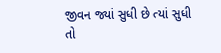જીવન જ્યાં સુધી છે ત્યાં સુધી તો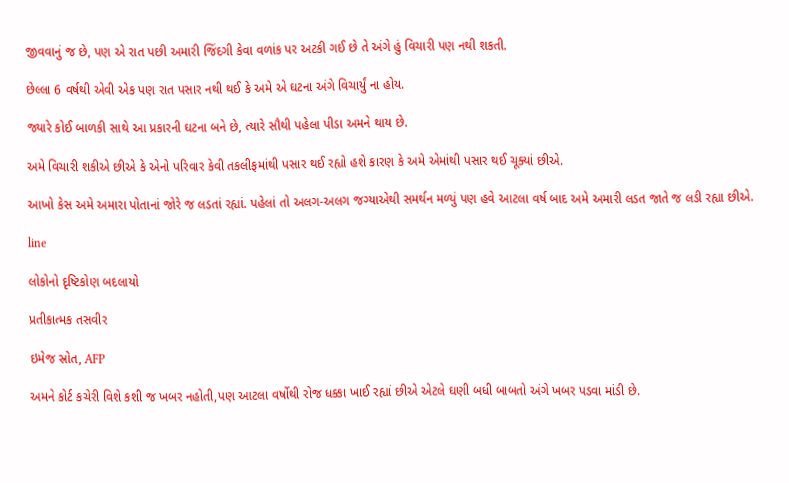જીવવાનું જ છે, પણ એ રાત પછી અમારી જિંદગી કેવા વળાંક પર અટકી ગઈ છે તે અંગે હું વિચારી પણ નથી શકતી.

છેલ્લા 6 વર્ષથી એવી એક પણ રાત પસાર નથી થઈ કે અમે એ ઘટના અંગે વિચાર્યું ના હોય.

જ્યારે કોઈ બાળકી સાથે આ પ્રકારની ઘટના બને છે, ત્યારે સૌથી પહેલા પીડા અમને થાય છે.

અમે વિચારી શકીએ છીએ કે એનો પરિવાર કેવી તકલીફમાંથી પસાર થઈ રહ્યો હશે કારણ કે અમે એમાંથી પસાર થઈ ચૂક્યાં છીએ.

આખો કેસ અમે અમારા પોતાનાં જોરે જ લડતાં રહ્યાં. પહેલાં તો અલગ-અલગ જગ્યાએથી સમર્થન મળ્યું પણ હવે આટલા વર્ષ બાદ અમે અમારી લડત જાતે જ લડી રહ્યા છીએ.

line

લોકોનો દૃષ્ટિકોણ બદલાયો

પ્રતીકાત્મક તસવીર

ઇમેજ સ્રોત, AFP

અમને કોર્ટ કચેરી વિશે કશી જ ખબર નહોતી,પણ આટલા વર્ષોથી રોજ ધક્કા ખાઈ રહ્યાં છીએ એટલે ઘણી બધી બાબતો અંગે ખબર પડવા માંડી છે.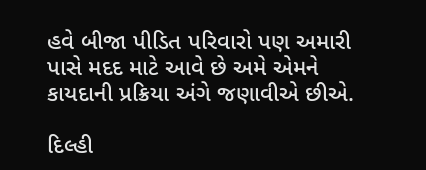હવે બીજા પીડિત પરિવારો પણ અમારી પાસે મદદ માટે આવે છે અમે એમને કાયદાની પ્રક્રિયા અંગે જણાવીએ છીએ.

દિલ્હી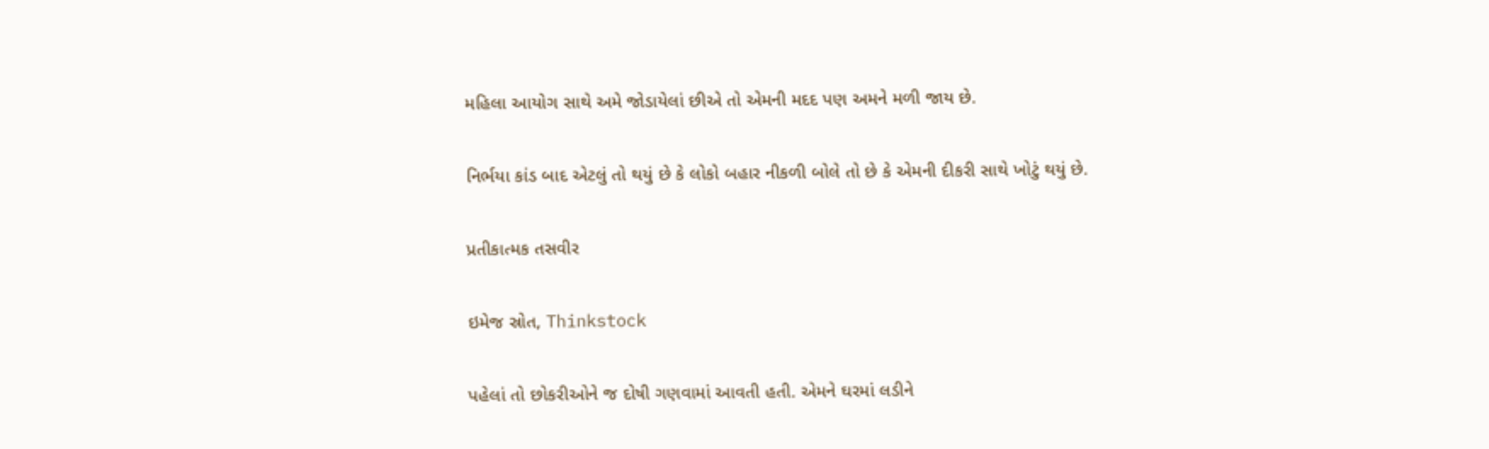મહિલા આયોગ સાથે અમે જોડાયેલાં છીએ તો એમની મદદ પણ અમને મળી જાય છે.

નિર્ભયા કાંડ બાદ એટલું તો થયું છે કે લોકો બહાર નીકળી બોલે તો છે કે એમની દીકરી સાથે ખોટું થયું છે.

પ્રતીકાત્મક તસવીર

ઇમેજ સ્રોત, Thinkstock

પહેલાં તો છોકરીઓને જ દોષી ગણવામાં આવતી હતી. એમને ઘરમાં લડીને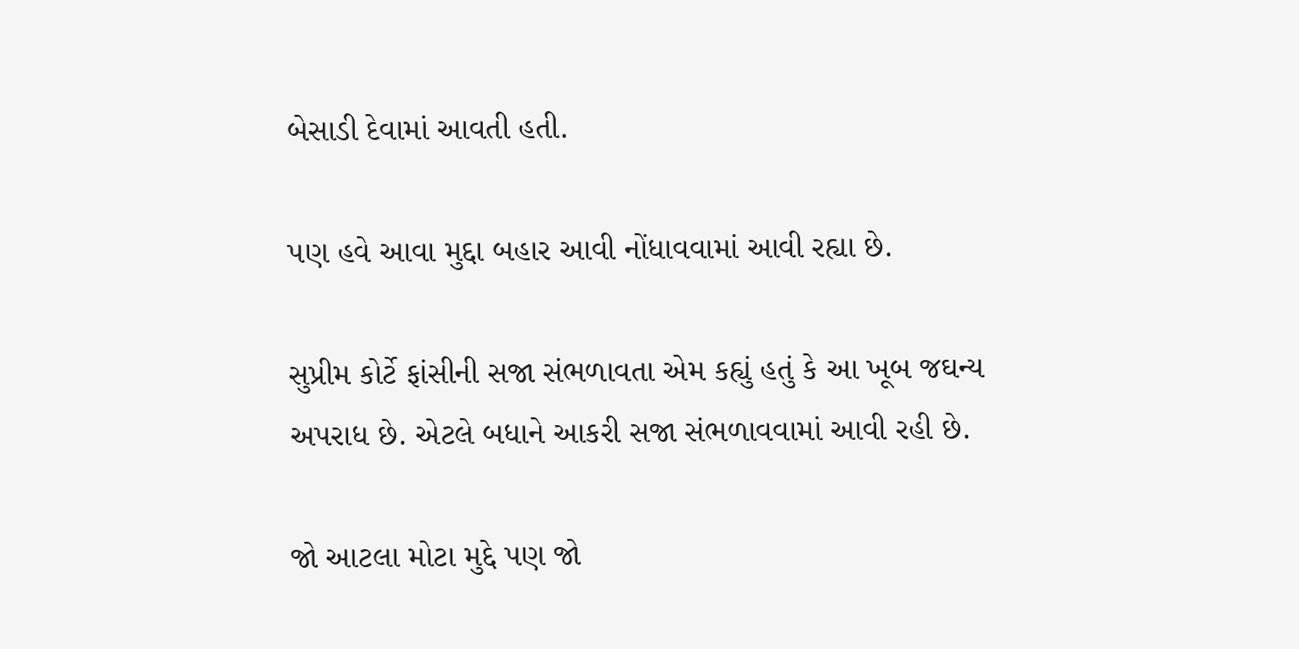બેસાડી દેવામાં આવતી હતી.

પણ હવે આવા મુદ્દા બહાર આવી નોંધાવવામાં આવી રહ્યા છે.

સુપ્રીમ કોર્ટે ફાંસીની સજા સંભળાવતા એમ કહ્યું હતું કે આ ખૂબ જઘન્ય અપરાધ છે. એટલે બધાને આકરી સજા સંભળાવવામાં આવી રહી છે.

જો આટલા મોટા મુદ્દે પણ જો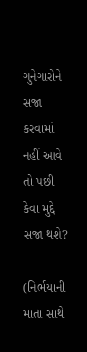ગુનેગારોને સજા કરવામાં નહીં આવે તો પછી કેવા મુદ્દે સજા થશે?

(નિર્ભયાની માતા સાથે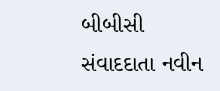બીબીસી સંવાદદાતા નવીન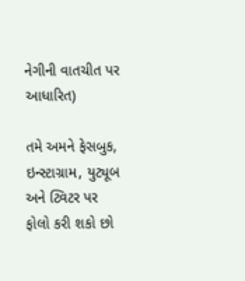નેગીની વાતચીત પર આધારિત)

તમે અમને ફેસબુક, ઇન્સ્ટાગ્રામ, યુટ્યૂબ અને ટ્વિટર પર ફોલો કરી શકો છો